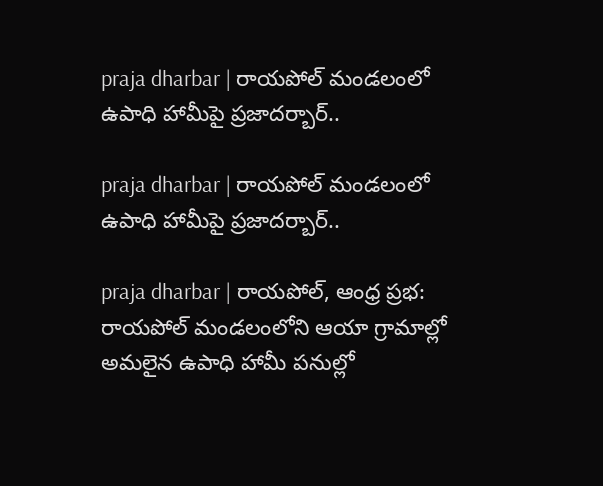praja dharbar | రాయపోల్ మండలంలో ఉపాధి హామీపై ప్రజాదర్బార్..

praja dharbar | రాయపోల్ మండలంలో ఉపాధి హామీపై ప్రజాదర్బార్..

praja dharbar | రాయపోల్, ఆంధ్ర ప్రభ: రాయపోల్ మండలంలోని ఆయా గ్రామాల్లో అమలైన ఉపాధి హామీ పనుల్లో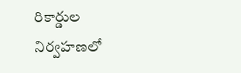రికార్డుల నిర్వహణలో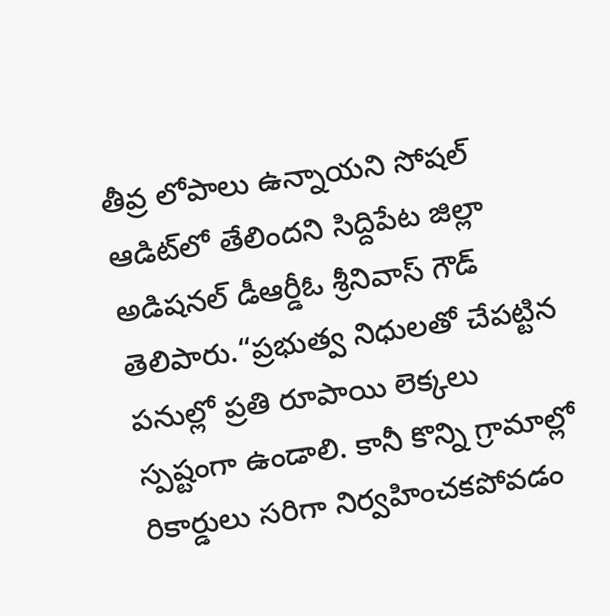తీవ్ర లోపాలు ఉన్నాయని సోషల్ ఆడిట్‌లో తేలిందని సిద్దిపేట జిల్లా అడిషనల్ డీఆర్డీఓ శ్రీనివాస్ గౌడ్ తెలిపారు.“ప్రభుత్వ నిధులతో చేపట్టిన పనుల్లో ప్రతి రూపాయి లెక్కలు స్పష్టంగా ఉండాలి. కానీ కొన్ని గ్రామాల్లో రికార్డులు సరిగా నిర్వహించకపోవడం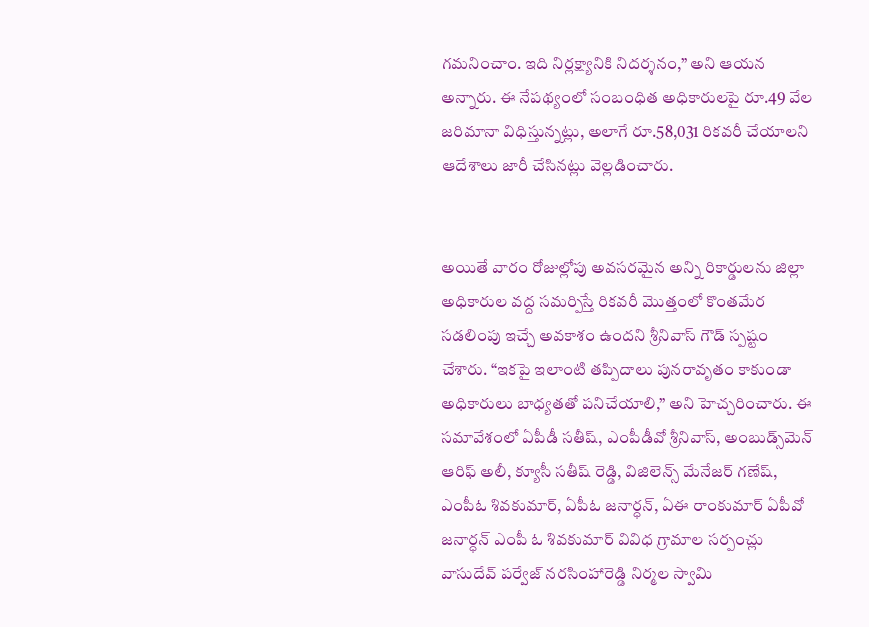గమనించాం. ఇది నిర్లక్ష్యానికి నిదర్శనం,” అని ఆయన అన్నారు. ఈ నేపథ్యంలో సంబంధిత అధికారులపై రూ.49 వేల జరిమానా విధిస్తున్నట్లు, అలాగే రూ.58,031 రికవరీ చేయాలని ఆదేశాలు జారీ చేసినట్లు వెల్లడించారు.


అయితే వారం రోజుల్లోపు అవసరమైన అన్ని రికార్డులను జిల్లా అధికారుల వద్ద సమర్పిస్తే రికవరీ మొత్తంలో కొంతమేర సడలింపు ఇచ్చే అవకాశం ఉందని శ్రీనివాస్ గౌడ్ స్పష్టం చేశారు. “ఇకపై ఇలాంటి తప్పిదాలు పునరావృతం కాకుండా అధికారులు బాధ్యతతో పనిచేయాలి,” అని హెచ్చరించారు. ఈ సమావేశంలో ఏపీడీ సతీష్, ఎంపీడీవో శ్రీనివాస్, అంబుడ్స్‌మెన్ ఆరిఫ్ అలీ, క్యూసీ సతీష్ రెడ్డి, విజిలెన్స్ మేనేజర్ గణేష్, ఎంపీఓ శివకుమార్, ఏపీఓ జనార్ధన్, ఏఈ రాంకుమార్ ఏపీవో జనార్ధన్ ఎంపీ ఓ శివకుమార్ వివిధ గ్రామాల సర్పంచ్లు వాసుదేవ్ పర్వేజ్ నరసింహారెడ్డి నిర్మల స్వామి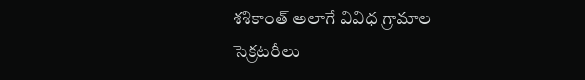శశికాంత్ అలాగే వివిధ గ్రామాల సెక్రటరీలు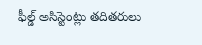ఫీల్డ్ అసిస్టెంట్లు తదితరులు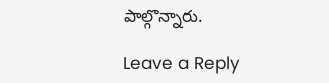పాల్గొన్నారు.

Leave a Reply